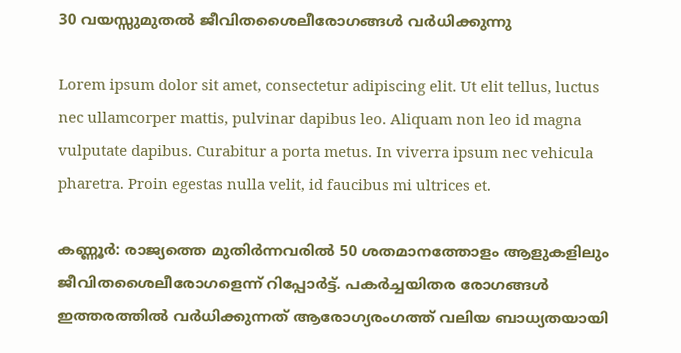30 വയസ്സുമുതൽ ജീവിതശൈലീരോഗങ്ങൾ വർധിക്കുന്നു

Lorem ipsum dolor sit amet, consectetur adipiscing elit. Ut elit tellus, luctus nec ullamcorper mattis, pulvinar dapibus leo. Aliquam non leo id magna vulputate dapibus. Curabitur a porta metus. In viverra ipsum nec vehicula pharetra. Proin egestas nulla velit, id faucibus mi ultrices et.

കണ്ണൂർ: രാജ്യത്തെ മുതിർന്നവരിൽ 50 ശതമാനത്തോളം ആളുകളിലും ജീവിതശൈലീരോഗളെന്ന് റിപ്പോർട്ട്. പകർച്ചയിതര രോഗങ്ങൾ ഇത്തരത്തിൽ വർധിക്കുന്നത് ആരോഗ്യരംഗത്ത് വലിയ ബാധ്യതയായി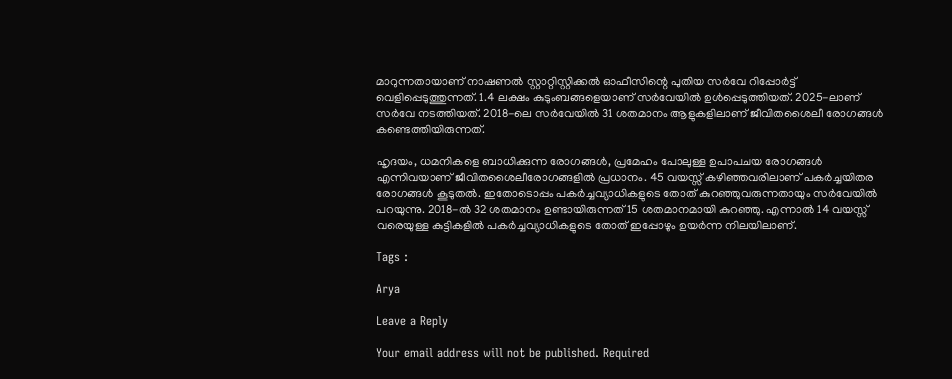മാറുന്നതായാണ് നാഷണൽ സ്റ്റാറ്റിസ്റ്റിക്കൽ ഓഫീസിന്റെ പുതിയ സർവേ റിപ്പോർട്ട് വെളിപ്പെടുത്തുന്നത്. 1.4 ലക്ഷം കുടുംബങ്ങളെയാണ് സർവേയിൽ ഉൾപ്പെടുത്തിയത്. 2025-ലാണ് സർവേ നടത്തിയത്. 2018-ലെ സർവേയിൽ 31 ശതമാനം ആളുകളിലാണ് ജീവിതശൈലീ രോഗങ്ങൾ കണ്ടെത്തിയിരുന്നത്.

ഹൃദയം, ധമനികളെ ബാധിക്കുന്ന രോഗങ്ങൾ, പ്രമേഹം പോലുള്ള ഉപാപചയ രോഗങ്ങൾ എന്നിവയാണ് ജീവിതശൈലീരോഗങ്ങളിൽ പ്രധാനം. 45 വയസ്സ് കഴിഞ്ഞവരിലാണ് പകർച്ചയിതര രോഗങ്ങൾ കൂടുതൽ. ഇതോടൊപ്പം പകർച്ചവ്യാധികളുടെ തോത് കുറഞ്ഞുവരുന്നതായും സർവേയിൽ പറയുന്നു. 2018-ൽ 32 ശതമാനം ഉണ്ടായിരുന്നത് 15 ശതമാനമായി കുറഞ്ഞു. എന്നാൽ 14 വയസ്സ് വരെയുള്ള കുട്ടികളിൽ പകർച്ചവ്യാധികളുടെ തോത് ഇപ്പോഴും ഉയർന്ന നിലയിലാണ്.

Tags :

Arya

Leave a Reply

Your email address will not be published. Required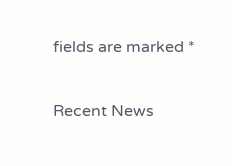fields are marked *

Recent News